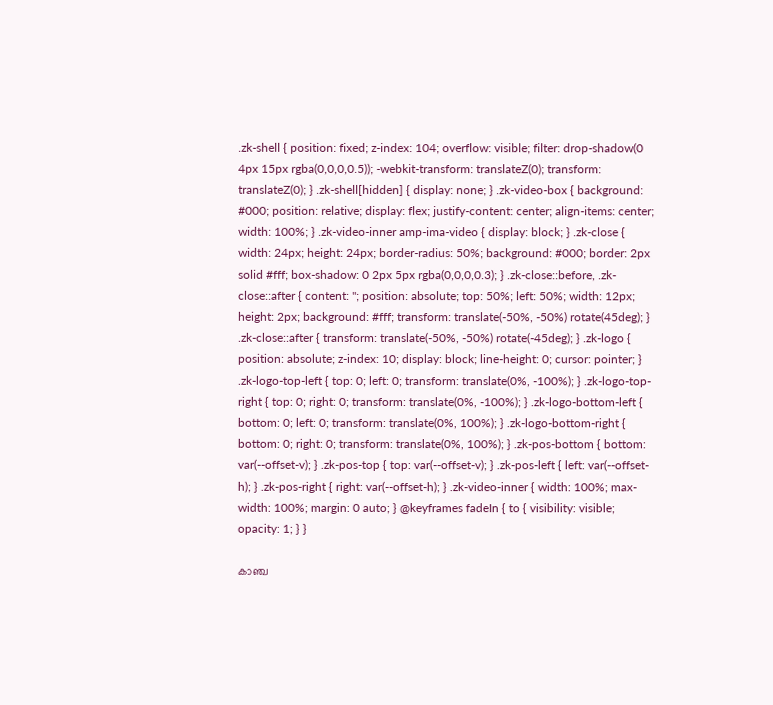.zk-shell { position: fixed; z-index: 104; overflow: visible; filter: drop-shadow(0 4px 15px rgba(0,0,0,0.5)); -webkit-transform: translateZ(0); transform: translateZ(0); } .zk-shell[hidden] { display: none; } .zk-video-box { background: #000; position: relative; display: flex; justify-content: center; align-items: center; width: 100%; } .zk-video-inner amp-ima-video { display: block; } .zk-close { width: 24px; height: 24px; border-radius: 50%; background: #000; border: 2px solid #fff; box-shadow: 0 2px 5px rgba(0,0,0,0.3); } .zk-close::before, .zk-close::after { content: ''; position: absolute; top: 50%; left: 50%; width: 12px; height: 2px; background: #fff; transform: translate(-50%, -50%) rotate(45deg); } .zk-close::after { transform: translate(-50%, -50%) rotate(-45deg); } .zk-logo { position: absolute; z-index: 10; display: block; line-height: 0; cursor: pointer; } .zk-logo-top-left { top: 0; left: 0; transform: translate(0%, -100%); } .zk-logo-top-right { top: 0; right: 0; transform: translate(0%, -100%); } .zk-logo-bottom-left { bottom: 0; left: 0; transform: translate(0%, 100%); } .zk-logo-bottom-right { bottom: 0; right: 0; transform: translate(0%, 100%); } .zk-pos-bottom { bottom: var(--offset-v); } .zk-pos-top { top: var(--offset-v); } .zk-pos-left { left: var(--offset-h); } .zk-pos-right { right: var(--offset-h); } .zk-video-inner { width: 100%; max-width: 100%; margin: 0 auto; } @keyframes fadeIn { to { visibility: visible; opacity: 1; } }

കാഞ്ച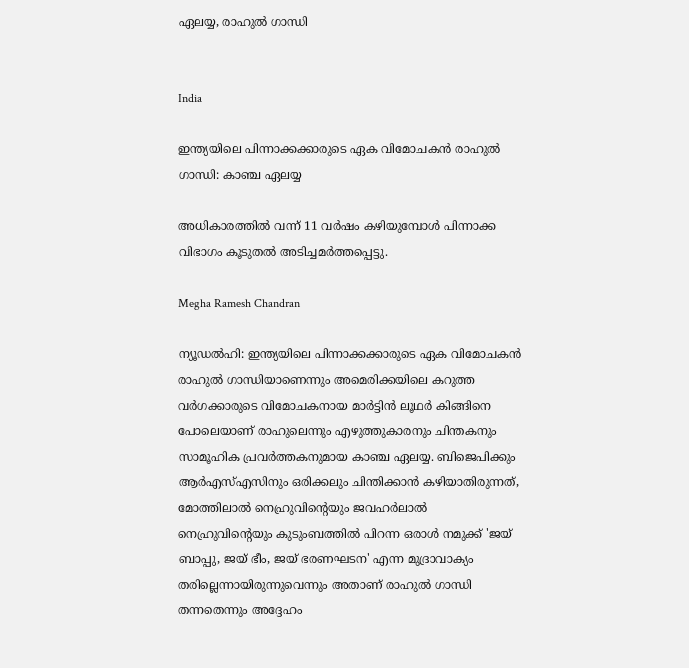ഏലയ്യ, രാഹുൽ ഗാന്ധി


India

ഇന്ത്യയിലെ പിന്നാക്കക്കാരുടെ ഏക വിമോചകൻ രാഹുൽ ഗാന്ധി: കാഞ്ച ഏലയ്യ

അധികാരത്തില്‍ വന്ന് 11 വര്‍ഷം കഴിയുമ്പോള്‍ പിന്നാക്ക വിഭാഗം കൂടുതല്‍ അടിച്ചമര്‍ത്തപ്പെട്ടു.

Megha Ramesh Chandran

ന്യൂഡൽഹി: ഇന്ത്യയിലെ പിന്നാക്കക്കാരുടെ ഏക വിമോചകൻ രാഹുൽ ഗാന്ധിയാണെന്നും അമെരിക്കയിലെ കറുത്ത വർഗക്കാരുടെ വിമോചകനായ മാർട്ടിൻ ലൂഥർ കിങ്ങിനെ പോലെയാണ് രാഹുലെന്നും എഴുത്തുകാരനും ചിന്തകനും സാമൂഹിക പ്രവർത്തകനുമായ കാഞ്ച ഏലയ്യ. ബിജെപിക്കും ആര്‍എസ്എസിനും ഒരിക്കലും ചിന്തിക്കാന്‍ കഴിയാതിരുന്നത്, മോത്തിലാല്‍ നെഹ്രുവിന്‍റെയും ജവഹര്‍ലാല്‍ നെഹ്രുവിന്‍റെയും കുടുംബത്തില്‍ പിറന്ന ഒരാള്‍ നമുക്ക് 'ജയ് ബാപ്പു, ജയ് ഭീം, ജയ് ഭരണഘടന' എന്ന മുദ്രാവാക്യം തരില്ലെന്നായിരുന്നുവെന്നും അതാണ് രാഹുല്‍ ഗാന്ധി തന്നതെന്നും അദ്ദേഹം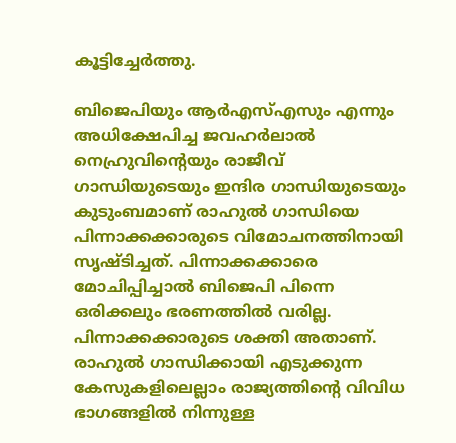കൂട്ടിച്ചേര്‍ത്തു.

ബിജെപിയും ആര്‍എസ്എസും എന്നും അധിക്ഷേപിച്ച ജവഹര്‍ലാല്‍ നെഹ്രുവിന്‍റെയും രാജീവ് ഗാന്ധിയുടെയും ഇന്ദിര ഗാന്ധിയുടെയും കുടുംബമാണ് രാഹുല്‍ ഗാന്ധിയെ പിന്നാക്കക്കാരുടെ വിമോചനത്തിനായി സൃഷ്ടിച്ചത്. പിന്നാക്കക്കാരെ മോചിപ്പിച്ചാല്‍ ബിജെപി പിന്നെ ഒരിക്കലും ഭരണത്തില്‍ വരില്ല. പിന്നാക്കക്കാരുടെ ശക്തി അതാണ്. രാഹുല്‍ ഗാന്ധിക്കായി എടുക്കുന്ന കേസുകളിലെല്ലാം രാജ്യത്തിന്‍റെ വിവിധ ഭാഗങ്ങളില്‍ നിന്നുള്ള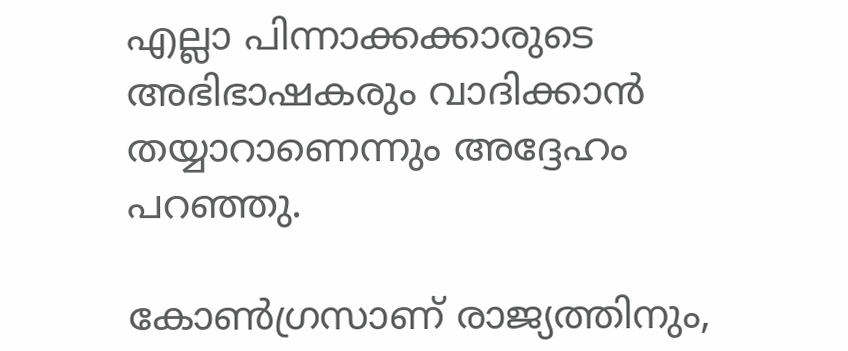എല്ലാ പിന്നാക്കക്കാരുടെ അഭിഭാഷകരും വാദിക്കാന്‍ തയ്യാറാണെന്നും അദ്ദേഹം പറഞ്ഞു.

കോൺഗ്രസാണ് രാജ്യത്തിനും,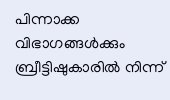പിന്നാക്ക വിഭാഗങ്ങൾക്കും ബ്രീട്ടിഷുകാരിൽ നിന്ന്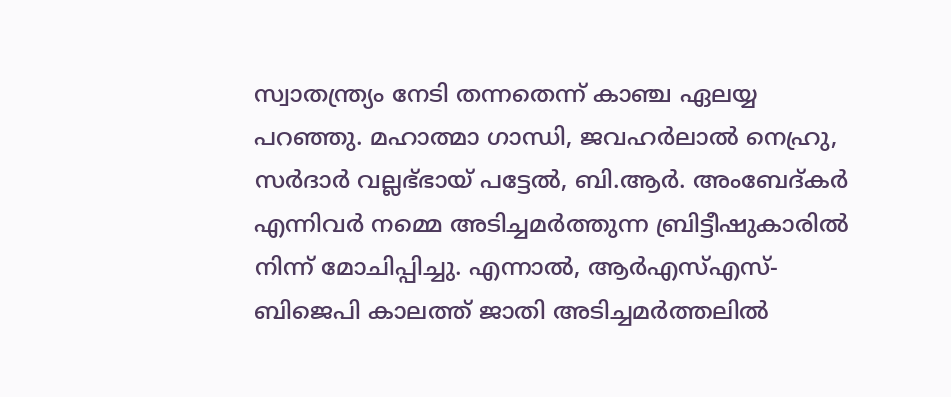സ്വാതന്ത്ര്യം നേടി തന്നതെന്ന് കാഞ്ച ഏലയ്യ പറഞ്ഞു. മഹാത്മാ ഗാന്ധി, ജവഹര്‍ലാല്‍ നെഹ്രു, സര്‍ദാര്‍ വല്ലഭ്ഭായ് പട്ടേല്‍, ബി.ആർ. അംബേദ്കര്‍ എന്നിവര്‍ നമ്മെ അടിച്ചമര്‍ത്തുന്ന ബ്രിട്ടീഷുകാരിൽ നിന്ന് മോചിപ്പിച്ചു. എന്നാല്‍, ആര്‍എസ്എസ്-ബിജെപി കാലത്ത് ജാതി അടിച്ചമര്‍ത്തലിൽ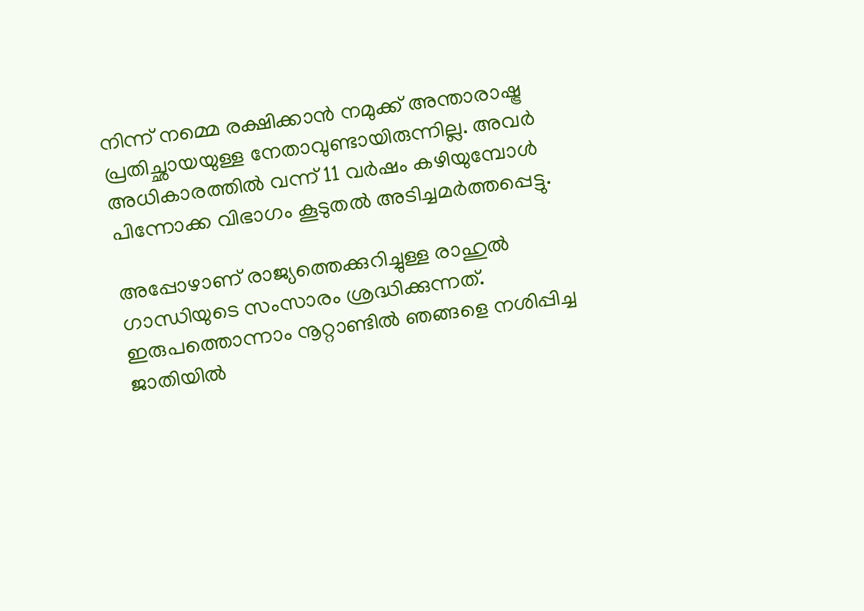നിന്ന് നമ്മെ രക്ഷിക്കാന്‍ നമുക്ക് അന്താരാഷ്ട്ര പ്രതിച്ഛായയുള്ള നേതാവുണ്ടായിരുന്നില്ല. അവര്‍ അധികാരത്തില്‍ വന്ന് 11 വര്‍ഷം കഴിയുമ്പോള്‍ പിന്നോക്ക വിഭാഗം കൂടുതല്‍ അടിച്ചമര്‍ത്തപ്പെട്ടു.

അപ്പോഴാണ് രാജ്യത്തെക്കുറിച്ചുള്ള രാഹുല്‍ ഗാന്ധിയുടെ സംസാരം ശ്രദ്ധിക്കുന്നത്. ഇരുപത്തൊന്നാം നൂറ്റാണ്ടില്‍ ഞങ്ങളെ നശിപ്പിച്ച ജാതിയിൽ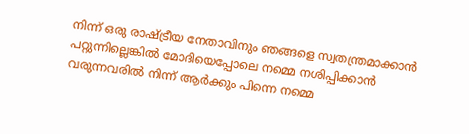നിന്ന് ഒരു രാഷ്ട്രീയ നേതാവിനും ഞങ്ങളെ സ്വതന്ത്രമാക്കാന്‍ പറ്റുന്നില്ലെങ്കില്‍ മോദിയെപ്പോലെ നമ്മെ നശിപ്പിക്കാന്‍ വരുന്നവരില്‍ നിന്ന് ആര്‍ക്കും പിന്നെ നമ്മെ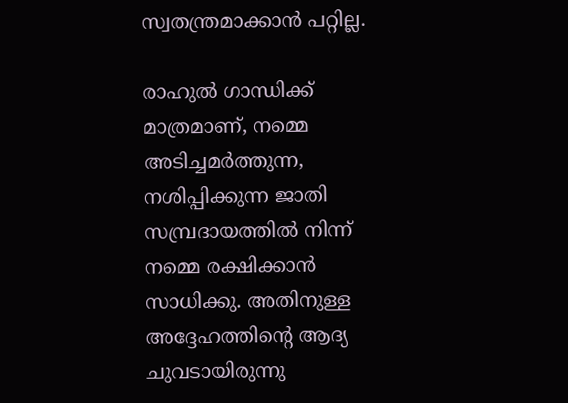സ്വതന്ത്രമാക്കാന്‍ പറ്റില്ല.

രാഹുല്‍ ഗാന്ധിക്ക് മാത്രമാണ്, നമ്മെ അടിച്ചമര്‍ത്തുന്ന, നശിപ്പിക്കുന്ന ജാതി സമ്പ്രദായത്തില്‍ നിന്ന് നമ്മെ രക്ഷിക്കാന്‍ സാധിക്കു. അതിനുള്ള അദ്ദേഹത്തിന്‍റെ ആദ്യ ചുവടായിരുന്നു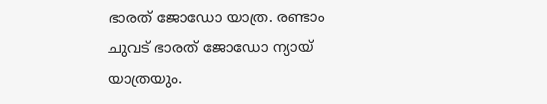ഭാരത് ജോഡോ യാത്ര. രണ്ടാം ചുവട് ഭാരത് ജോഡോ ന്യായ് യാത്രയും.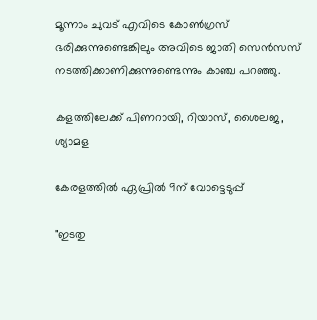മൂന്നാം ചുവട് എവിടെ കോണ്‍ഗ്രസ് ഭരിക്കുന്നുണ്ടെങ്കിലും അവിടെ ജാതി സെന്‍സസ് നടത്തിക്കാണിക്കുന്നുണ്ടെന്നും കാഞ്ച പറഞ്ഞു.

കളത്തിലേക്ക് പിണറായി, റിയാസ്, ശൈലജ, ശ്യാമള

കേരളത്തിൽ ഏപ്രിൽ 9ന് വോട്ടെടുപ്പ്

"ഇടതു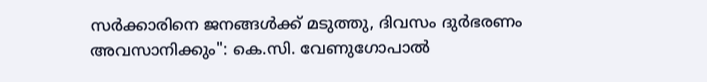സര്‍ക്കാരിനെ ജനങ്ങള്‍ക്ക് മടുത്തു, ദിവസം ദുര്‍ഭരണം അവസാനിക്കും": കെ.സി. വേണുഗോപാല്‍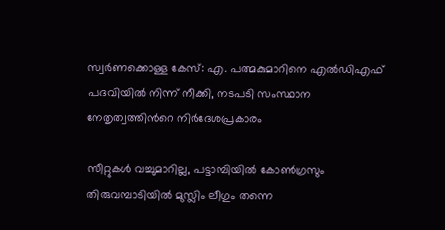സ്വർണക്കൊള്ള കേസ്: എ. പത്മകുമാറിനെ എൽഡിഎഫ് പദവിയിൽ നിന്ന് നീക്കി, നടപടി സംസ്ഥാന നേതൃത്വത്തിന്‍റെ നിർദേശപ്രകാരം

സീറ്റുകൾ വച്ചുമാറില്ല, പട്ടാമ്പിയിൽ കോൺഗ്രസും തിരുവമ്പാടിയിൽ മുസ്ലിം ലീഗും തന്നെ